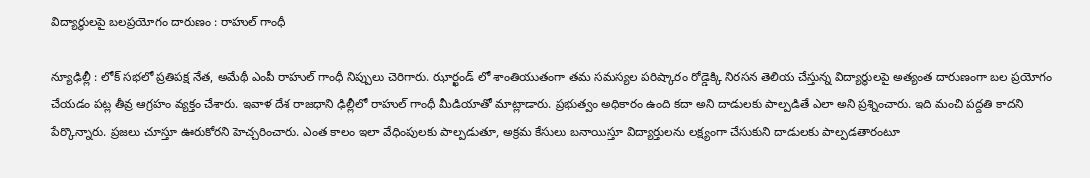విద్యార్థుల‌పై బ‌ల‌ప్ర‌యోగం దారుణం : రాహుల్ గాంధీ

న్యూఢిల్లీ : లోక్ స‌భ‌లో ప్ర‌తిప‌క్ష నేత‌, అమేథీ ఎంపీ రాహుల్ గాంధీ నిప్పులు చెరిగారు. ఝార్ఖండ్ లో శాంతియుతంగా త‌మ స‌మ‌స్య‌ల ప‌రిష్కారం రోడ్డెక్కి నిర‌స‌న తెలియ చేస్తున్న విద్యార్థుల‌పై అత్యంత దారుణంగా బ‌ల ప్ర‌యోగం చేయ‌డం ప‌ట్ల తీవ్ర ఆగ్ర‌హం వ్య‌క్తం చేశారు. ఇవాళ దేశ రాజ‌ధాని ఢిల్లీలో రాహుల్ గాంధీ మీడియాతో మాట్లాడారు. ప్ర‌భుత్వం అధికారం ఉంది క‌దా అని దాడుల‌కు పాల్ప‌డితే ఎలా అని ప్ర‌శ్నించారు. ఇది మంచి ప‌ద్ద‌తి కాద‌ని పేర్కొన్నారు. ప్ర‌జ‌లు చూస్తూ ఊరుకోర‌ని హెచ్చ‌రించారు. ఎంత కాలం ఇలా వేధింపుల‌కు పాల్ప‌డుతూ, అక్ర‌మ కేసులు బ‌నాయిస్తూ విద్యార్తుల‌ను ల‌క్ష్యంగా చేసుకుని దాడుల‌కు పాల్ప‌డ‌తారంటూ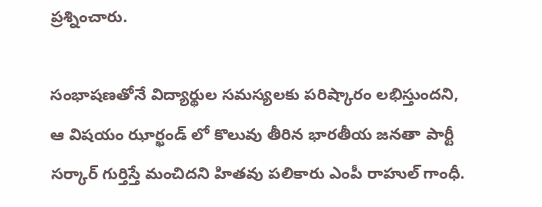ప్ర‌శ్నించారు.

సంభాషణతోనే విద్యార్థుల సమస్యలకు పరిష్కారం ల‌భిస్తుంద‌ని, ఆ విష‌యం ఝార్ఖండ్ లో కొలువు తీరిన భార‌తీయ జ‌న‌తా పార్టీ స‌ర్కార్ గుర్తిస్తే మంచిద‌ని హిత‌వు ప‌లికారు ఎంపీ రాహుల్ గాంధీ.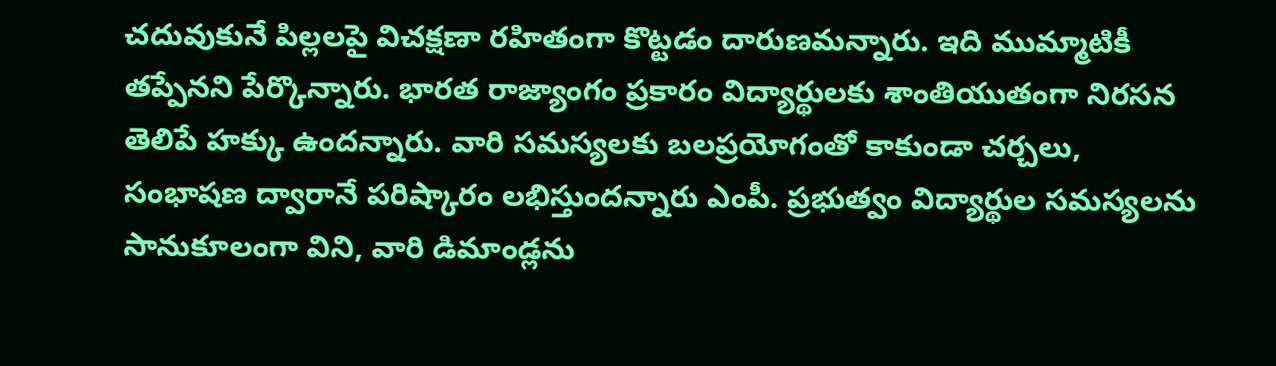చ‌దువుకునే పిల్ల‌లపై విచ‌క్ష‌ణా ర‌హితంగా కొట్ట‌డం దారుణ‌మ‌న్నారు. ఇది ముమ్మాటికీ త‌ప్పేన‌ని పేర్కొన్నారు. భార‌త రాజ్యాంగం ప్ర‌కారం విద్యార్థులకు శాంతియుతంగా నిరసన తెలిపే హక్కు ఉందన్నారు. వారి సమస్యలకు బలప్రయోగంతో కాకుండా చర్చలు, సంభాషణ ద్వారానే పరిష్కారం లభిస్తుందన్నారు ఎంపీ. ప్ర‌భుత్వం విద్యార్థుల సమస్యలను సానుకూలంగా విని, వారి డిమాండ్లను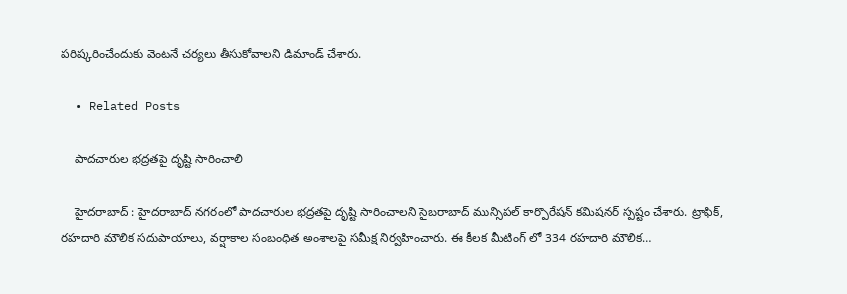పరిష్కరించేందుకు వెంటనే చర్యలు తీసుకోవాలని డిమాండ్ చేశారు.

  • Related Posts

    పాద‌చారుల భ‌ద్ర‌త‌పై దృష్టి సారించాలి

    హైద‌రాబాద్ : హైద‌రాబాద్ న‌గ‌రంలో పాద‌చారుల భ‌ద్ర‌త‌పై దృష్టి సారించాల‌ని సైబ‌రాబాద్ మున్సిప‌ల్ కార్పొరేష‌న్ క‌మిష‌న‌ర్ స్ప‌ష్టం చేశారు. ట్రాఫిక్, రహదారి మౌలిక సదుపాయాలు, వర్షాకాల సంబంధిత అంశాలపై సమీక్ష నిర్వహించారు. ఈ కీల‌క మీటింగ్ లో 334 రహదారి మౌలిక…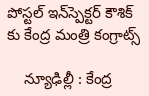పోస్ట‌ల్ ఇన్‌స్పెక్టర్ కౌశిక్ కు కేంద్ర మంత్రి కంగ్రాట్స్

    న్యూఢిల్లీ : కేంద్ర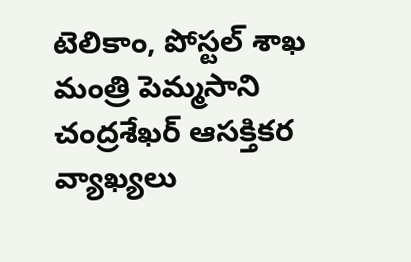టెలికాం, పోస్ట‌ల్ శాఖ మంత్రి పెమ్మ‌సాని చంద్ర‌శేఖ‌ర్ ఆస‌క్తిక‌ర వ్యాఖ్య‌లు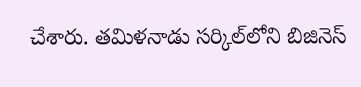చేశారు. తమిళనాడు సర్కిల్‌లోని బిజినెస్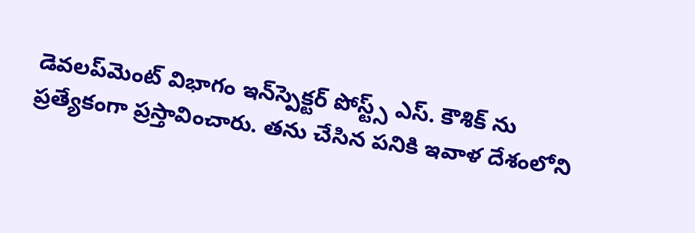డెవలప్‌మెంట్ విభాగం ఇన్‌స్పెక్టర్ పోస్ట్స్ ఎస్. కౌశిక్ ను ప్ర‌త్యేకంగా ప్ర‌స్తావించారు. త‌ను చేసిన ప‌నికి ఇవాళ దేశంలోని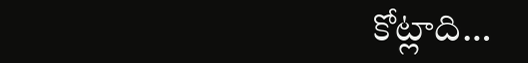కోట్లాది…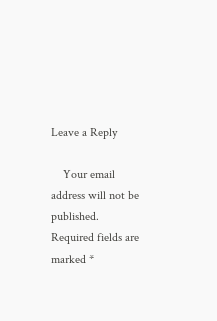Leave a Reply

    Your email address will not be published. Required fields are marked *